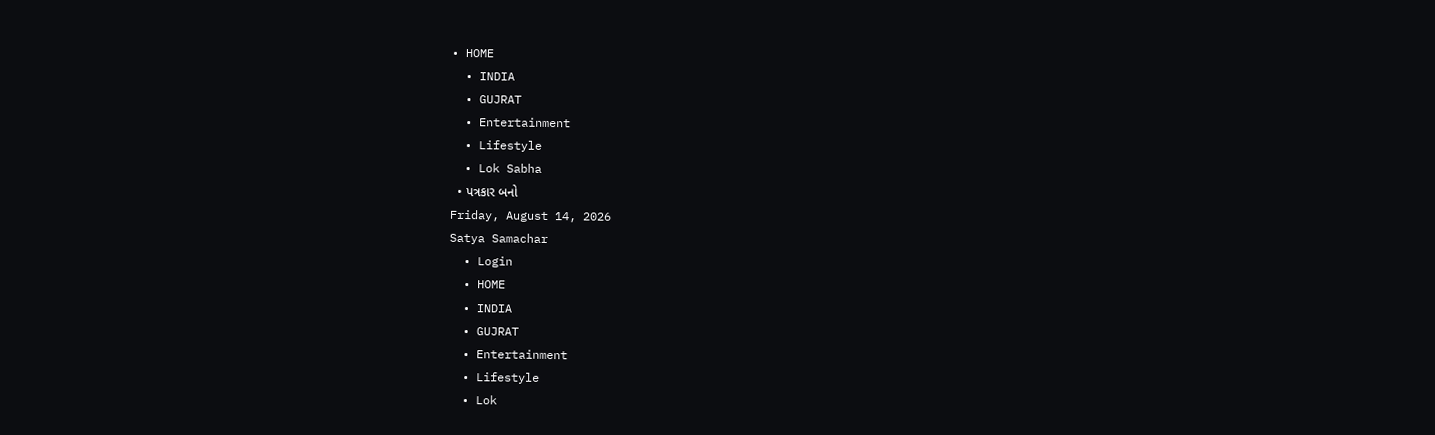• HOME
  • INDIA
  • GUJRAT
  • Entertainment
  • Lifestyle
  • Lok Sabha
  • પત્રકાર બનો
Friday, August 14, 2026
Satya Samachar
  • Login
  • HOME
  • INDIA
  • GUJRAT
  • Entertainment
  • Lifestyle
  • Lok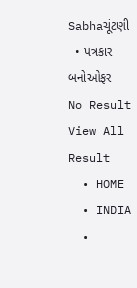Sabhaચૂંટણી
  • પત્રકાર બનોઓફર
No Result
View All Result
  • HOME
  • INDIA
  •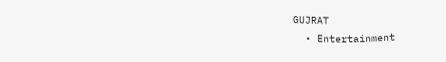GUJRAT
  • Entertainment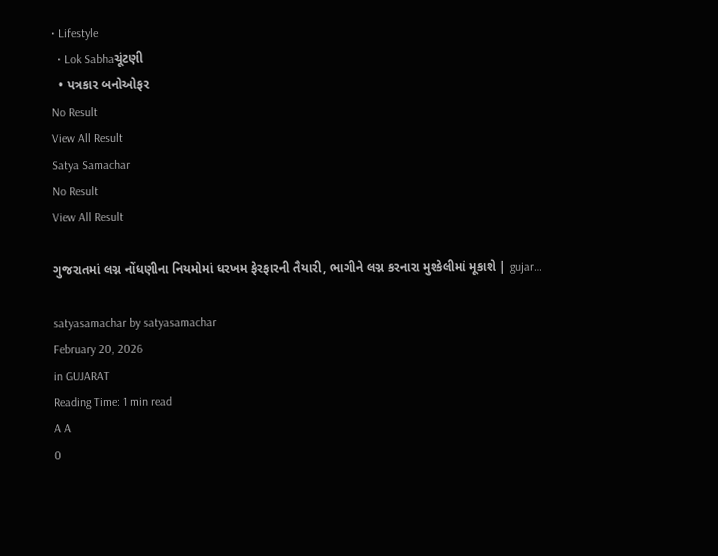• Lifestyle
  • Lok Sabhaચૂંટણી
  • પત્રકાર બનોઓફર
No Result
View All Result
Satya Samachar
No Result
View All Result

ગુજરાતમાં લગ્ન નોંધણીના નિયમોમાં ધરખમ ફેરફારની તૈયારી, ભાગીને લગ્ન કરનારા મુશ્કેલીમાં મૂકાશે | gujar…

satyasamachar by satyasamachar
February 20, 2026
in GUJARAT
Reading Time: 1 min read
A A
0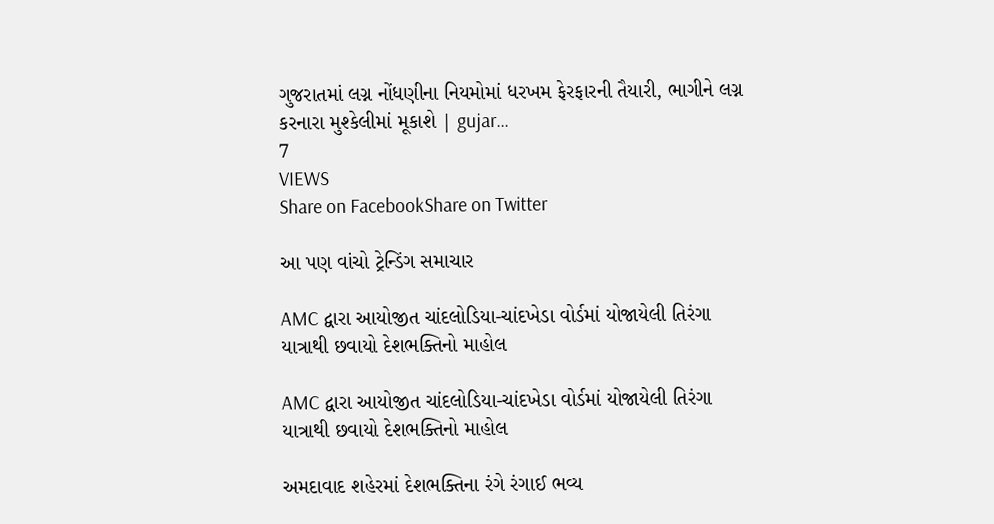ગુજરાતમાં લગ્ન નોંધણીના નિયમોમાં ધરખમ ફેરફારની તૈયારી, ભાગીને લગ્ન કરનારા મુશ્કેલીમાં મૂકાશે | gujar…
7
VIEWS
Share on FacebookShare on Twitter

આ પણ વાંચો ટ્રેન્ડિંગ સમાચાર

AMC દ્વારા આયોજીત ચાંદલોડિયા-ચાંદખેડા વોર્ડમાં યોજાયેલી તિરંગા યાત્રાથી છવાયો દેશભક્તિનો માહોલ

AMC દ્વારા આયોજીત ચાંદલોડિયા-ચાંદખેડા વોર્ડમાં યોજાયેલી તિરંગા યાત્રાથી છવાયો દેશભક્તિનો માહોલ

અમદાવાદ શહેરમાં દેશભક્તિના રંગે રંગાઈ ભવ્ય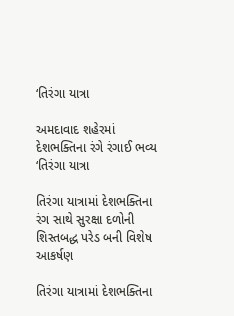‘તિરંગા યાત્રા

અમદાવાદ શહેરમાં દેશભક્તિના રંગે રંગાઈ ભવ્ય ‘તિરંગા યાત્રા

તિરંગા યાત્રામાં દેશભક્તિના રંગ સાથે સુરક્ષા દળોની શિસ્તબદ્ધ પરેડ બની વિશેષ આકર્ષણ

તિરંગા યાત્રામાં દેશભક્તિના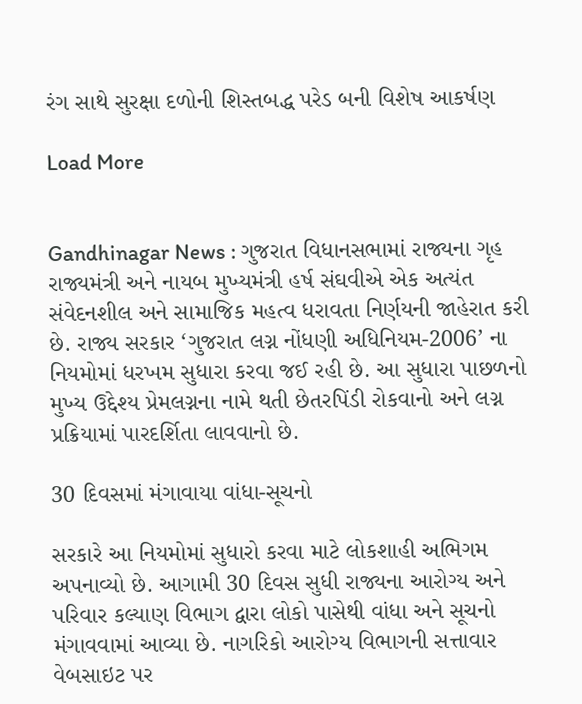રંગ સાથે સુરક્ષા દળોની શિસ્તબદ્ધ પરેડ બની વિશેષ આકર્ષણ

Load More


Gandhinagar News : ગુજરાત વિધાનસભામાં રાજ્યના ગૃહ રાજ્યમંત્રી અને નાયબ મુખ્યમંત્રી હર્ષ સંઘવીએ એક અત્યંત સંવેદનશીલ અને સામાજિક મહત્વ ધરાવતા નિર્ણયની જાહેરાત કરી છે. રાજ્ય સરકાર ‘ગુજરાત લગ્ન નોંધણી અધિનિયમ-2006’ ના નિયમોમાં ધરખમ સુધારા કરવા જઈ રહી છે. આ સુધારા પાછળનો મુખ્ય ઉદ્દેશ્ય પ્રેમલગ્નના નામે થતી છેતરપિંડી રોકવાનો અને લગ્ન પ્રક્રિયામાં પારદર્શિતા લાવવાનો છે.

30 દિવસમાં મંગાવાયા વાંધા-સૂચનો

સરકારે આ નિયમોમાં સુધારો કરવા માટે લોકશાહી અભિગમ અપનાવ્યો છે. આગામી 30 દિવસ સુધી રાજ્યના આરોગ્ય અને પરિવાર કલ્યાણ વિભાગ દ્વારા લોકો પાસેથી વાંધા અને સૂચનો મંગાવવામાં આવ્યા છે. નાગરિકો આરોગ્ય વિભાગની સત્તાવાર વેબસાઇટ પર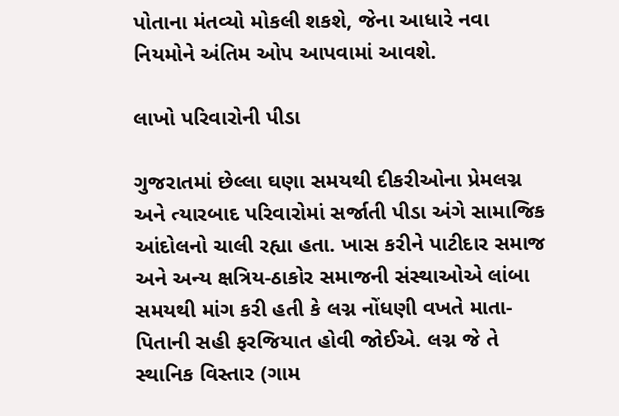પોતાના મંતવ્યો મોકલી શકશે, જેના આધારે નવા નિયમોને અંતિમ ઓપ આપવામાં આવશે.

લાખો પરિવારોની પીડા

ગુજરાતમાં છેલ્લા ઘણા સમયથી દીકરીઓના પ્રેમલગ્ન અને ત્યારબાદ પરિવારોમાં સર્જાતી પીડા અંગે સામાજિક આંદોલનો ચાલી રહ્યા હતા. ખાસ કરીને પાટીદાર સમાજ અને અન્ય ક્ષત્રિય-ઠાકોર સમાજની સંસ્થાઓએ લાંબા સમયથી માંગ કરી હતી કે લગ્ન નોંધણી વખતે માતા-પિતાની સહી ફરજિયાત હોવી જોઈએ. લગ્ન જે તે સ્થાનિક વિસ્તાર (ગામ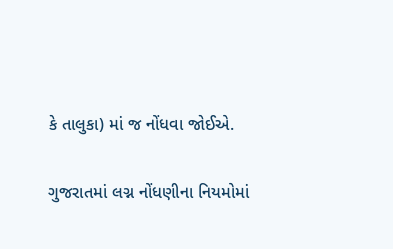કે તાલુકા) માં જ નોંધવા જોઈએ.

ગુજરાતમાં લગ્ન નોંધણીના નિયમોમાં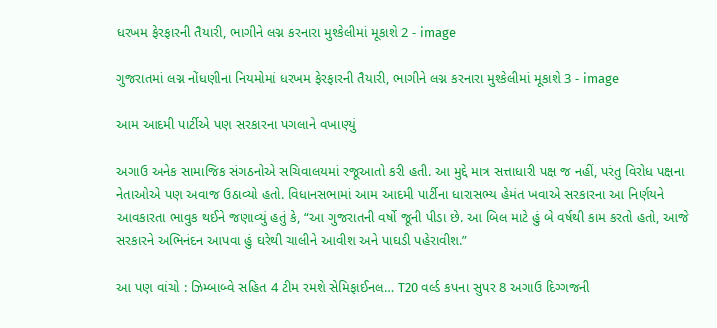ધરખમ ફેરફારની તૈયારી, ભાગીને લગ્ન કરનારા મુશ્કેલીમાં મૂકાશે 2 - image

ગુજરાતમાં લગ્ન નોંધણીના નિયમોમાં ધરખમ ફેરફારની તૈયારી, ભાગીને લગ્ન કરનારા મુશ્કેલીમાં મૂકાશે 3 - image

આમ આદમી પાર્ટીએ પણ સરકારના પગલાને વખાણ્યું

અગાઉ અનેક સામાજિક સંગઠનોએ સચિવાલયમાં રજૂઆતો કરી હતી. આ મુદ્દે માત્ર સત્તાધારી પક્ષ જ નહીં, પરંતુ વિરોધ પક્ષના નેતાઓએ પણ અવાજ ઉઠાવ્યો હતો. વિધાનસભામાં આમ આદમી પાર્ટીના ધારાસભ્ય હેમંત ખવાએ સરકારના આ નિર્ણયને આવકારતા ભાવુક થઈને જણાવ્યું હતું કે, “આ ગુજરાતની વર્ષો જૂની પીડા છે. આ બિલ માટે હું બે વર્ષથી કામ કરતો હતો, આજે સરકારને અભિનંદન આપવા હું ઘરેથી ચાલીને આવીશ અને પાઘડી પહેરાવીશ.”

આ પણ વાંચો : ઝિમ્બાબ્વે સહિત 4 ટીમ રમશે સેમિફાઈનલ… T20 વર્લ્ડ કપના સુપર 8 અગાઉ દિગ્ગજની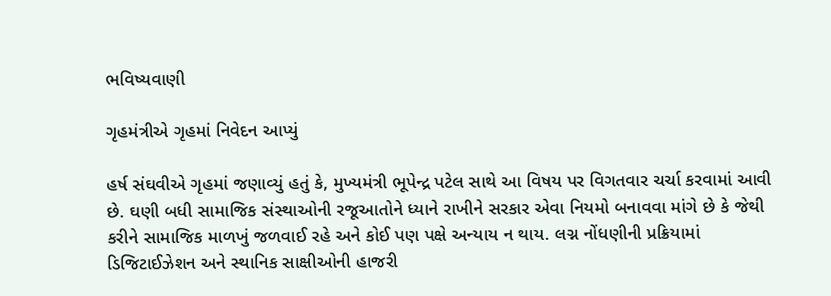ભવિષ્યવાણી

ગૃહમંત્રીએ ગૃહમાં નિવેદન આપ્યું

હર્ષ સંઘવીએ ગૃહમાં જણાવ્યું હતું કે, મુખ્યમંત્રી ભૂપેન્દ્ર પટેલ સાથે આ વિષય પર વિગતવાર ચર્ચા કરવામાં આવી છે. ઘણી બધી સામાજિક સંસ્થાઓની રજૂઆતોને ધ્યાને રાખીને સરકાર એવા નિયમો બનાવવા માંગે છે કે જેથી કરીને સામાજિક માળખું જળવાઈ રહે અને કોઈ પણ પક્ષે અન્યાય ન થાય. લગ્ન નોંધણીની પ્રક્રિયામાં ડિજિટાઈઝેશન અને સ્થાનિક સાક્ષીઓની હાજરી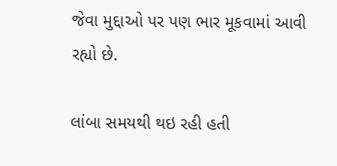જેવા મુદ્દાઓ પર પણ ભાર મૂકવામાં આવી રહ્યો છે.

લાંબા સમયથી થઇ રહી હતી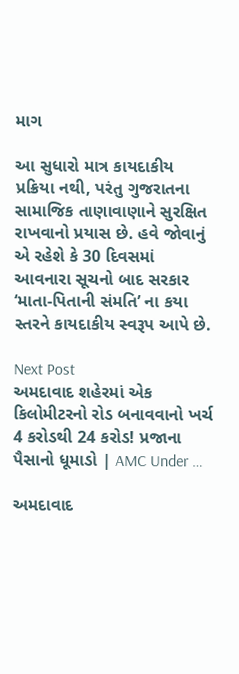માગ

આ સુધારો માત્ર કાયદાકીય પ્રક્રિયા નથી, પરંતુ ગુજરાતના સામાજિક તાણાવાણાને સુરક્ષિત રાખવાનો પ્રયાસ છે. હવે જોવાનું એ રહેશે કે 30 દિવસમાં આવનારા સૂચનો બાદ સરકાર ‘માતા-પિતાની સંમતિ’ ના કયા સ્તરને કાયદાકીય સ્વરૂપ આપે છે.

Next Post
અમદાવાદ શહેરમાં એક કિલોમીટરનો રોડ બનાવવાનો ખર્ચ 4 કરોડથી 24 કરોડ! પ્રજાના પૈસાનો ધૂમાડો | AMC Under …

અમદાવાદ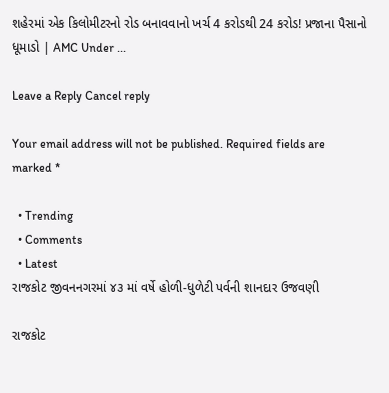શહેરમાં એક કિલોમીટરનો રોડ બનાવવાનો ખર્ચ 4 કરોડથી 24 કરોડ! પ્રજાના પૈસાનો ધૂમાડો | AMC Under ...

Leave a Reply Cancel reply

Your email address will not be published. Required fields are marked *

  • Trending
  • Comments
  • Latest
રાજકોટ જીવનનગરમાં ૪૩ માં વર્ષે હોળી-ધુળેટી પર્વની શાનદાર ઉજવણી

રાજકોટ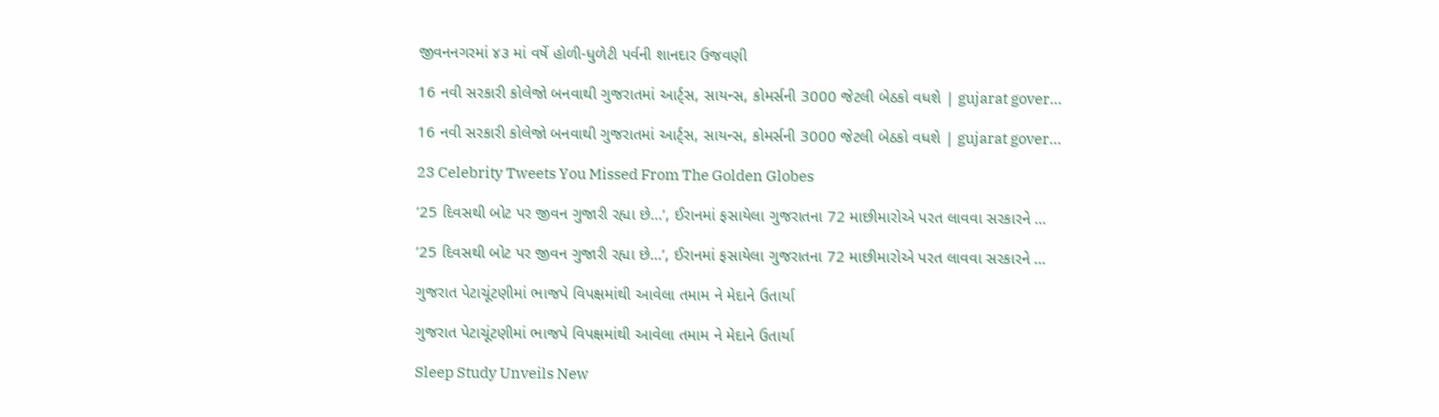જીવનનગરમાં ૪૩ માં વર્ષે હોળી-ધુળેટી પર્વની શાનદાર ઉજવણી

16 નવી સરકારી કોલેજો બનવાથી ગુજરાતમાં આર્ટ્સ, સાયન્સ, કોમર્સની 3000 જેટલી બેઠકો વધશે | gujarat gover…

16 નવી સરકારી કોલેજો બનવાથી ગુજરાતમાં આર્ટ્સ, સાયન્સ, કોમર્સની 3000 જેટલી બેઠકો વધશે | gujarat gover…

23 Celebrity Tweets You Missed From The Golden Globes

’25 દિવસથી બોટ પર જીવન ગુજારી રહ્યા છે…’, ઈરાનમાં ફસાયેલા ગુજરાતના 72 માછીમારોએ પરત લાવવા સરકારને …

’25 દિવસથી બોટ પર જીવન ગુજારી રહ્યા છે…’, ઈરાનમાં ફસાયેલા ગુજરાતના 72 માછીમારોએ પરત લાવવા સરકારને …

ગુજરાત પેટાચૂંટણીમાં ભાજપે વિપક્ષમાંથી આવેલા તમામ ને મેદાને ઉતાર્યા

ગુજરાત પેટાચૂંટણીમાં ભાજપે વિપક્ષમાંથી આવેલા તમામ ને મેદાને ઉતાર્યા

Sleep Study Unveils New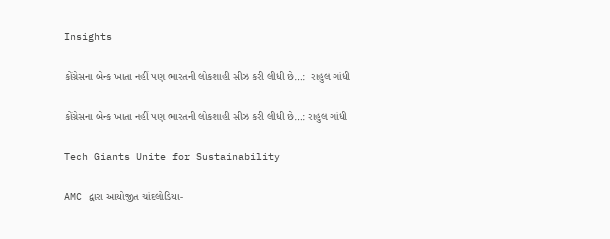Insights

કોંગ્રેસના બેન્ક ખાતા નહીં પણ ભારતની લોકશાહી સીઝ કરી લીધી છે…:  રાહુલ ગાંધી

કોંગ્રેસના બેન્ક ખાતા નહીં પણ ભારતની લોકશાહી સીઝ કરી લીધી છે…: રાહુલ ગાંધી

Tech Giants Unite for Sustainability

AMC દ્વારા આયોજીત ચાંદલોડિયા-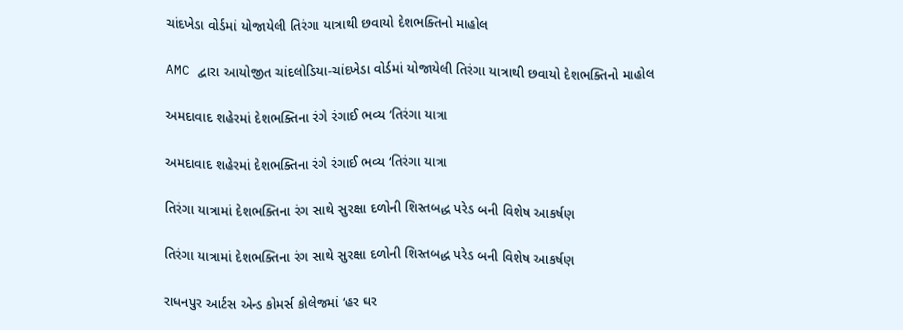ચાંદખેડા વોર્ડમાં યોજાયેલી તિરંગા યાત્રાથી છવાયો દેશભક્તિનો માહોલ

AMC દ્વારા આયોજીત ચાંદલોડિયા-ચાંદખેડા વોર્ડમાં યોજાયેલી તિરંગા યાત્રાથી છવાયો દેશભક્તિનો માહોલ

અમદાવાદ શહેરમાં દેશભક્તિના રંગે રંગાઈ ભવ્ય ‘તિરંગા યાત્રા

અમદાવાદ શહેરમાં દેશભક્તિના રંગે રંગાઈ ભવ્ય ‘તિરંગા યાત્રા

તિરંગા યાત્રામાં દેશભક્તિના રંગ સાથે સુરક્ષા દળોની શિસ્તબદ્ધ પરેડ બની વિશેષ આકર્ષણ

તિરંગા યાત્રામાં દેશભક્તિના રંગ સાથે સુરક્ષા દળોની શિસ્તબદ્ધ પરેડ બની વિશેષ આકર્ષણ

રાધનપુર આર્ટસ એન્ડ કોમર્સ કોલેજમાં ‘હર ઘર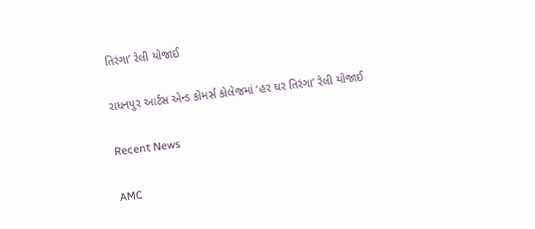તિરંગા’ રેલી યોજાઈ

રાધનપુર આર્ટસ એન્ડ કોમર્સ કોલેજમાં ‘હર ઘર તિરંગા’ રેલી યોજાઈ

Recent News

AMC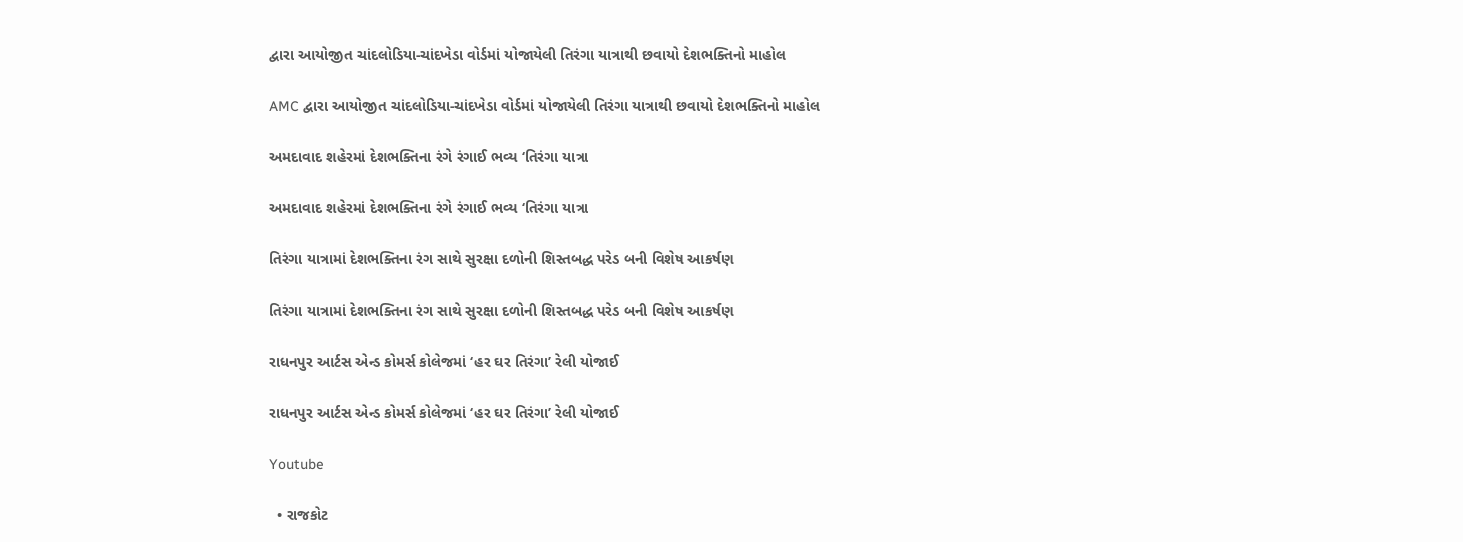દ્વારા આયોજીત ચાંદલોડિયા-ચાંદખેડા વોર્ડમાં યોજાયેલી તિરંગા યાત્રાથી છવાયો દેશભક્તિનો માહોલ

AMC દ્વારા આયોજીત ચાંદલોડિયા-ચાંદખેડા વોર્ડમાં યોજાયેલી તિરંગા યાત્રાથી છવાયો દેશભક્તિનો માહોલ

અમદાવાદ શહેરમાં દેશભક્તિના રંગે રંગાઈ ભવ્ય ‘તિરંગા યાત્રા

અમદાવાદ શહેરમાં દેશભક્તિના રંગે રંગાઈ ભવ્ય ‘તિરંગા યાત્રા

તિરંગા યાત્રામાં દેશભક્તિના રંગ સાથે સુરક્ષા દળોની શિસ્તબદ્ધ પરેડ બની વિશેષ આકર્ષણ

તિરંગા યાત્રામાં દેશભક્તિના રંગ સાથે સુરક્ષા દળોની શિસ્તબદ્ધ પરેડ બની વિશેષ આકર્ષણ

રાધનપુર આર્ટસ એન્ડ કોમર્સ કોલેજમાં ‘હર ઘર તિરંગા’ રેલી યોજાઈ

રાધનપુર આર્ટસ એન્ડ કોમર્સ કોલેજમાં ‘હર ઘર તિરંગા’ રેલી યોજાઈ

Youtube

  • રાજકોટ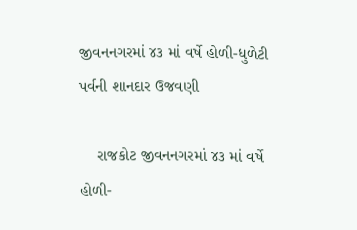જીવનનગરમાં ૪૩ માં વર્ષે હોળી-ધુળેટી પર્વની શાનદાર ઉજવણી

    રાજકોટ જીવનનગરમાં ૪૩ માં વર્ષે હોળી-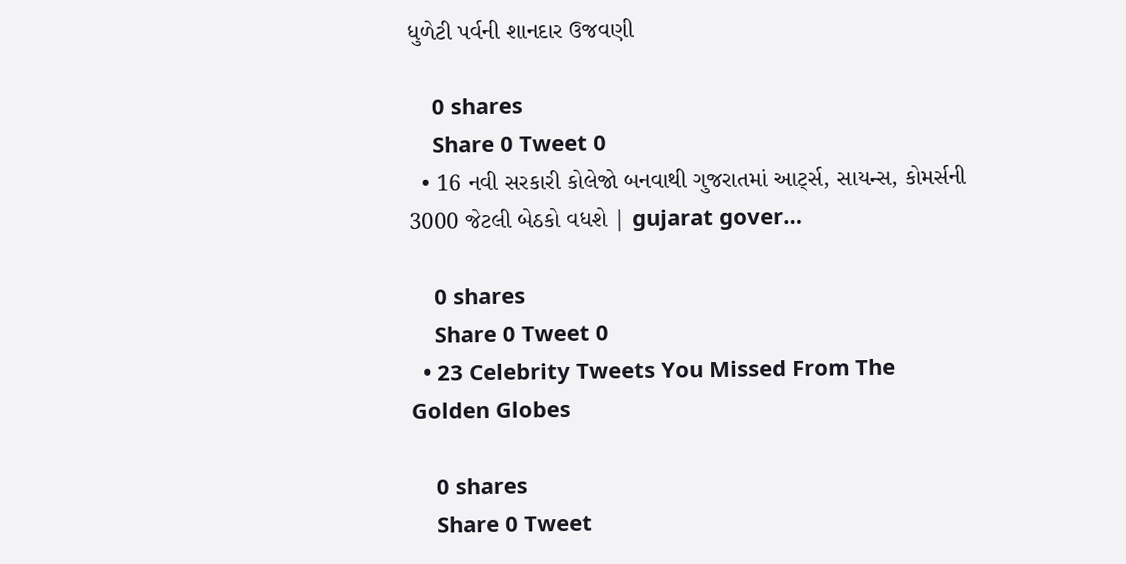ધુળેટી પર્વની શાનદાર ઉજવણી

    0 shares
    Share 0 Tweet 0
  • 16 નવી સરકારી કોલેજો બનવાથી ગુજરાતમાં આર્ટ્સ, સાયન્સ, કોમર્સની 3000 જેટલી બેઠકો વધશે | gujarat gover…

    0 shares
    Share 0 Tweet 0
  • 23 Celebrity Tweets You Missed From The Golden Globes

    0 shares
    Share 0 Tweet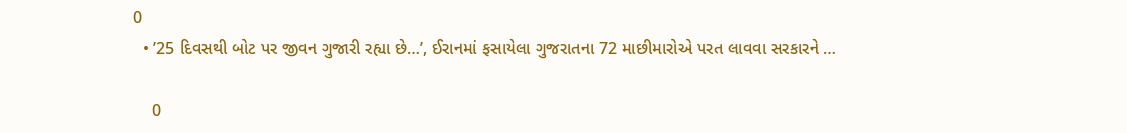0
  • ’25 દિવસથી બોટ પર જીવન ગુજારી રહ્યા છે…’, ઈરાનમાં ફસાયેલા ગુજરાતના 72 માછીમારોએ પરત લાવવા સરકારને …

    0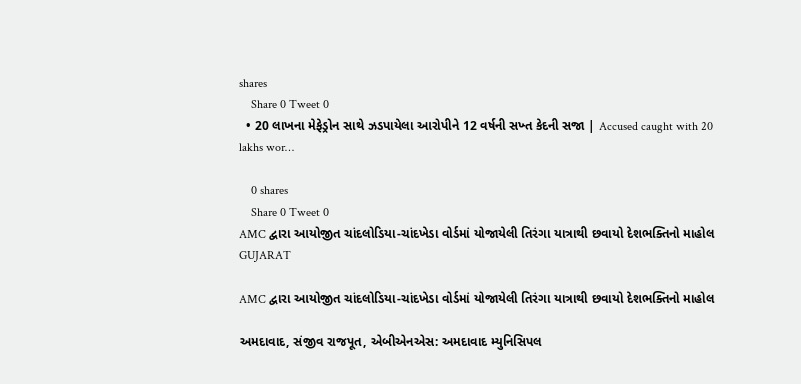shares
    Share 0 Tweet 0
  • 20 લાખના મેફેડ્રોન સાથે ઝડપાયેલા આરોપીને 12 વર્ષની સખ્ત કેદની સજા | Accused caught with 20 lakhs wor…

    0 shares
    Share 0 Tweet 0
AMC દ્વારા આયોજીત ચાંદલોડિયા-ચાંદખેડા વોર્ડમાં યોજાયેલી તિરંગા યાત્રાથી છવાયો દેશભક્તિનો માહોલ
GUJARAT

AMC દ્વારા આયોજીત ચાંદલોડિયા-ચાંદખેડા વોર્ડમાં યોજાયેલી તિરંગા યાત્રાથી છવાયો દેશભક્તિનો માહોલ

અમદાવાદ, સંજીવ રાજપૂત, એબીએનએસ: અમદાવાદ મ્યુનિસિપલ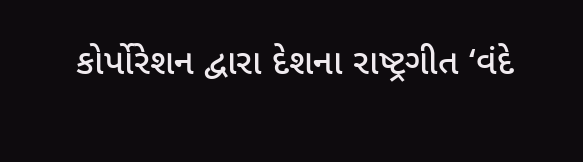કોર્પોરેશન દ્વારા દેશના રાષ્ટ્રગીત ‘વંદે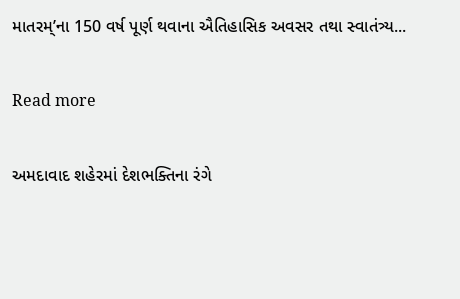માતરમ્’ના 150 વર્ષ પૂર્ણ થવાના ઐતિહાસિક અવસર તથા સ્વાતંત્ર્ય...

Read more

અમદાવાદ શહેરમાં દેશભક્તિના રંગે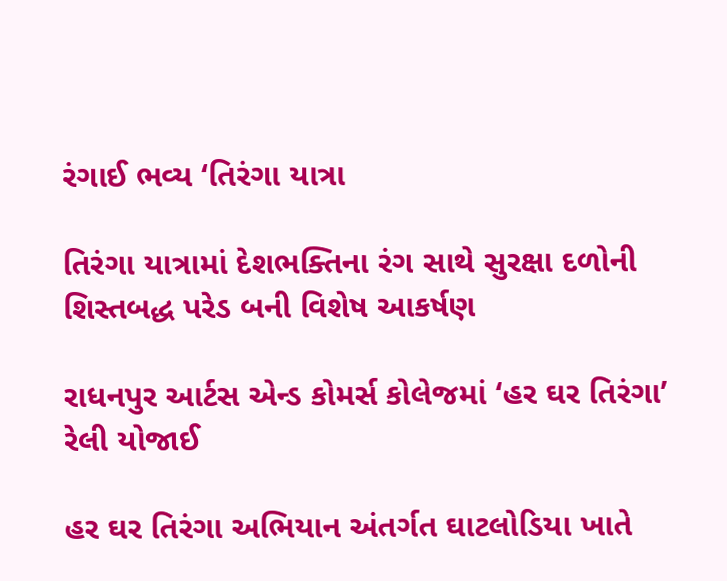રંગાઈ ભવ્ય ‘તિરંગા યાત્રા

તિરંગા યાત્રામાં દેશભક્તિના રંગ સાથે સુરક્ષા દળોની શિસ્તબદ્ધ પરેડ બની વિશેષ આકર્ષણ

રાધનપુર આર્ટસ એન્ડ કોમર્સ કોલેજમાં ‘હર ઘર તિરંગા’ રેલી યોજાઈ

હર ઘર તિરંગા અભિયાન અંતર્ગત ઘાટલોડિયા ખાતે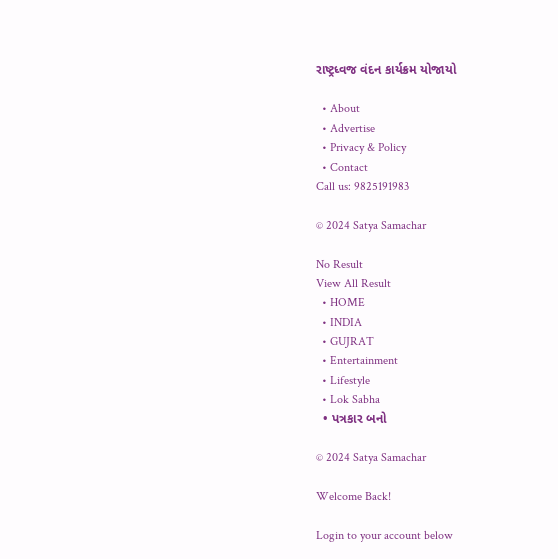રાષ્ટ્રધ્વજ વંદન કાર્યક્રમ યોજાયો

  • About
  • Advertise
  • Privacy & Policy
  • Contact
Call us: 9825191983

© 2024 Satya Samachar

No Result
View All Result
  • HOME
  • INDIA
  • GUJRAT
  • Entertainment
  • Lifestyle
  • Lok Sabha
  • પત્રકાર બનો

© 2024 Satya Samachar

Welcome Back!

Login to your account below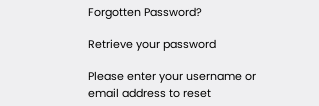Forgotten Password?

Retrieve your password

Please enter your username or email address to reset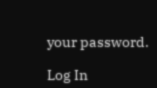your password.

Log In